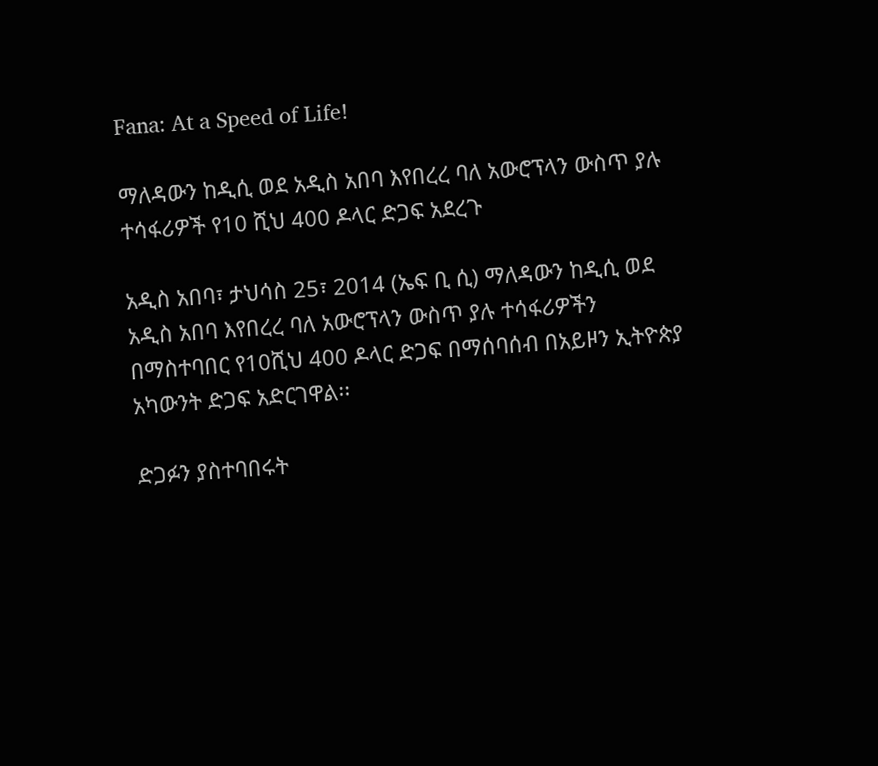Fana: At a Speed of Life!

ማለዳውን ከዲሲ ወደ አዲስ አበባ እየበረረ ባለ አውሮፕላን ውስጥ ያሉ ተሳፋሪዎች የ10 ሺህ 400 ዶላር ድጋፍ አደረጉ

አዲስ አበባ፣ ታህሳስ 25፣ 2014 (ኤፍ ቢ ሲ) ማለዳውን ከዲሲ ወደ አዲስ አበባ እየበረረ ባለ አውሮፕላን ውስጥ ያሉ ተሳፋሪዎችን በማስተባበር የ10ሺህ 400 ዶላር ድጋፍ በማሰባሰብ በአይዞን ኢትዮጵያ አካውንት ድጋፍ አድርገዋል፡፡

ድጋፉን ያስተባበሩት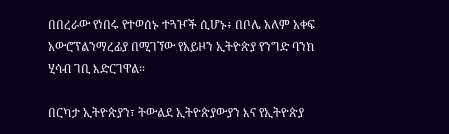በበረራው የነበሩ የተወሰኑ ተጓዦች ሲሆኑ፥ በቦሌ አለም አቀፍ አውሮፕልንማረፊያ በሚገኘው የአይዞን ኢትዮጵያ የንግድ ባንክ ሂሳብ ገቢ እድርገዋል።

በርካታ ኢትዮጵያን፣ ትውልደ ኢትዮጵያውያን እና የኢትዮጵያ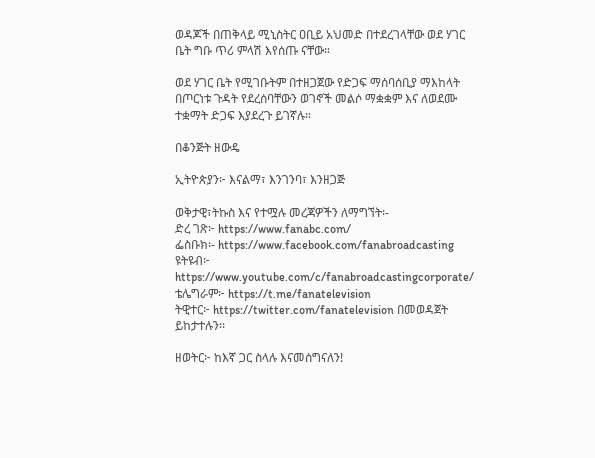ወዳጆች በጠቅላይ ሚኒስትር ዐቢይ አህመድ በተደረገላቸው ወደ ሃገር ቤት ግቡ ጥሪ ምላሽ እየሰጡ ናቸው።

ወደ ሃገር ቤት የሚገቡትም በተዘጋጀው የድጋፍ ማሰባሰቢያ ማእከላት በጦርነቱ ጉዳት የደረሰባቸውን ወገኖች መልሶ ማቋቋም እና ለወደሙ ተቋማት ድጋፍ እያደረጉ ይገኛሉ።

በቆንጅት ዘውዴ

ኢትዮጵያን፦ እናልማ፣ እንገንባ፣ እንዘጋጅ

ወቅታዊ፣ትኩስ እና የተሟሉ መረጃዎችን ለማግኘት፡-
ድረ ገጽ፦ https://www.fanabc.com/
ፌስቡክ፡- https://www.facebook.com/fanabroadcasting
ዩትዩብ፦ https://www.youtube.com/c/fanabroadcastingcorporate/
ቴሌግራም፦ https://t.me/fanatelevision
ትዊተር፦ https://twitter.com/fanatelevision በመወዳጀት ይከታተሉን፡፡

ዘወትር፦ ከእኛ ጋር ስላሉ እናመሰግናለን!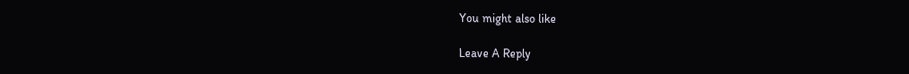You might also like

Leave A Reply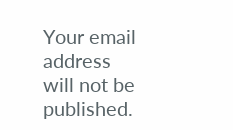Your email address will not be published.